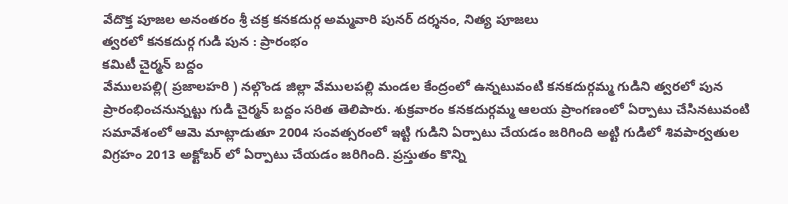వేదొక్త పూజల అనంతరం శ్రీ చక్ర కనకదుర్గ అమ్మవారి పునర్ దర్శనం, నిత్య పూజలు
త్వరలో కనకదుర్గ గుడి పున : ప్రారంభం
కమిటీ చైర్మన్ బద్దం
వేములపల్లి( ప్రజాలహరి ) నల్గొండ జిల్లా వేములపల్లి మండల కేంద్రంలో ఉన్నటువంటి కనకదుర్గమ్మ గుడిని త్వరలో పున ప్రారంభించనున్నట్టు గుడి చైర్మన్ బద్దం సరిత తెలిపారు. శుక్రవారం కనకదుర్గమ్మ ఆలయ ప్రాంగణంలో ఏర్పాటు చేసినటువంటి సమావేశంలో ఆమె మాట్లాడుతూ 2004 సంవత్సరంలో ఇట్టి గుడిని ఏర్పాటు చేయడం జరిగింది అట్టి గుడిలో శివపార్వతుల విగ్రహం 2013 అక్టోబర్ లో ఏర్పాటు చేయడం జరిగింది. ప్రస్తుతం కొన్ని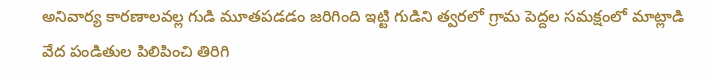అనివార్య కారణాలవల్ల గుడి మూతపడడం జరిగింది ఇట్టి గుడిని త్వరలో గ్రామ పెద్దల సమక్షంలో మాట్లాడి వేద పండితుల పిలిపించి తిరిగి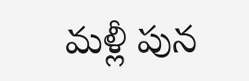మళ్లీ పున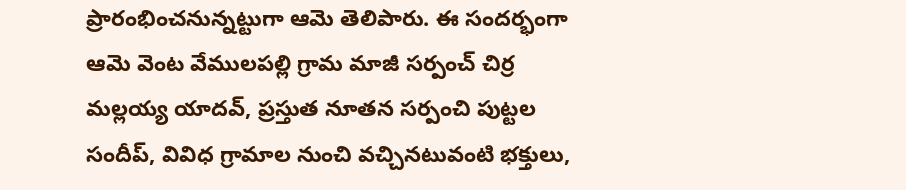ప్రారంభించనున్నట్టుగా ఆమె తెలిపారు. ఈ సందర్భంగా ఆమె వెంట వేములపల్లి గ్రామ మాజీ సర్పంచ్ చిర్ర మల్లయ్య యాదవ్, ప్రస్తుత నూతన సర్పంచి పుట్టల సందీప్, వివిధ గ్రామాల నుంచి వచ్చినటువంటి భక్తులు,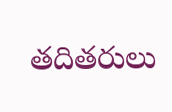తదితరులు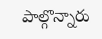పాల్గొన్నారు